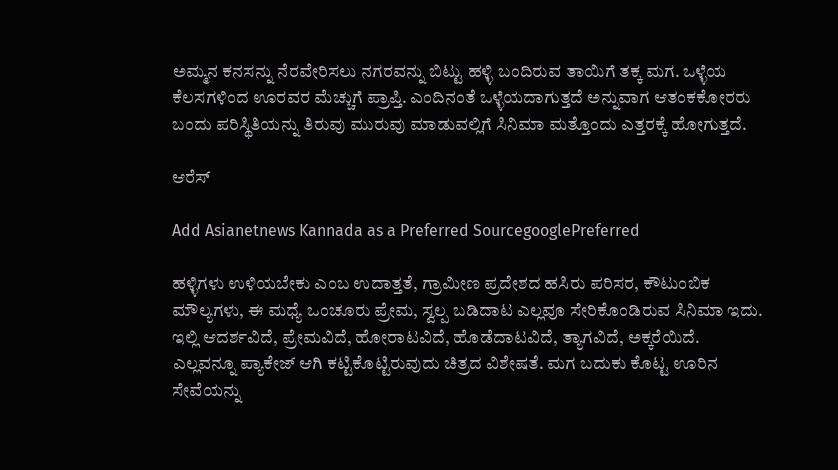ಅಮ್ಮನ ಕನಸನ್ನು ನೆರವೇರಿಸಲು ನಗರವನ್ನು ಬಿಟ್ಟು ಹಳ್ಳಿ ಬಂದಿರುವ ತಾಯಿಗೆ ತಕ್ಕ ಮಗ. ಒಳ್ಳೆಯ ಕೆಲಸಗಳಿಂದ ಊರವರ ಮೆಚ್ಚುಗೆ ಪ್ರಾಪ್ತಿ. ಎಂದಿನಂತೆ ಒಳ್ಳೆಯದಾಗುತ್ತದೆ ಅನ್ನುವಾಗ ಆತಂಕಕೋರರು ಬಂದು ಪರಿಸ್ಥಿತಿಯನ್ನು ತಿರುವು ಮುರುವು ಮಾಡುವಲ್ಲಿಗೆ ಸಿನಿಮಾ ಮತ್ತೊಂದು ಎತ್ತರಕ್ಕೆ ಹೋಗುತ್ತದೆ.

ಆರೆಸ್

Add Asianetnews Kannada as a Preferred SourcegooglePreferred

ಹಳ್ಳಿಗಳು ಉಳಿಯಬೇಕು ಎಂಬ ಉದಾತ್ತತೆ, ಗ್ರಾಮೀಣ ಪ್ರದೇಶದ ಹಸಿರು ಪರಿಸರ, ಕೌಟುಂಬಿಕ ಮೌಲ್ಯಗಳು, ಈ ಮಧ್ಯೆ ಒಂಚೂರು ಪ್ರೇಮ, ಸ್ವಲ್ಪ ಬಡಿದಾಟ ಎಲ್ಲವೂ ಸೇರಿಕೊಂಡಿರುವ ಸಿನಿಮಾ ಇದು. ಇಲ್ಲಿ ಆದರ್ಶವಿದೆ, ಪ್ರೇಮವಿದೆ, ಹೋರಾಟವಿದೆ, ಹೊಡೆದಾಟವಿದೆ, ತ್ಯಾಗವಿದೆ, ಅಕ್ಕರೆಯಿದೆ. ಎಲ್ಲವನ್ನೂ ಪ್ಯಾಕೇಜ್ ಆಗಿ ಕಟ್ಟಿಕೊಟ್ಟಿರುವುದು ಚಿತ್ರದ ವಿಶೇಷತೆ. ಮಗ ಬದುಕು ಕೊಟ್ಟ ಊರಿನ ಸೇವೆಯನ್ನು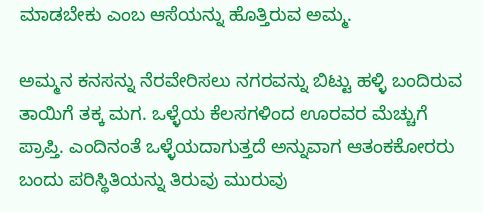ಮಾಡಬೇಕು ಎಂಬ ಆಸೆಯನ್ನು ಹೊತ್ತಿರುವ ಅಮ್ಮ.

ಅಮ್ಮನ ಕನಸನ್ನು ನೆರವೇರಿಸಲು ನಗರವನ್ನು ಬಿಟ್ಟು ಹಳ್ಳಿ ಬಂದಿರುವ ತಾಯಿಗೆ ತಕ್ಕ ಮಗ. ಒಳ್ಳೆಯ ಕೆಲಸಗಳಿಂದ ಊರವರ ಮೆಚ್ಚುಗೆ ಪ್ರಾಪ್ತಿ. ಎಂದಿನಂತೆ ಒಳ್ಳೆಯದಾಗುತ್ತದೆ ಅನ್ನುವಾಗ ಆತಂಕಕೋರರು ಬಂದು ಪರಿಸ್ಥಿತಿಯನ್ನು ತಿರುವು ಮುರುವು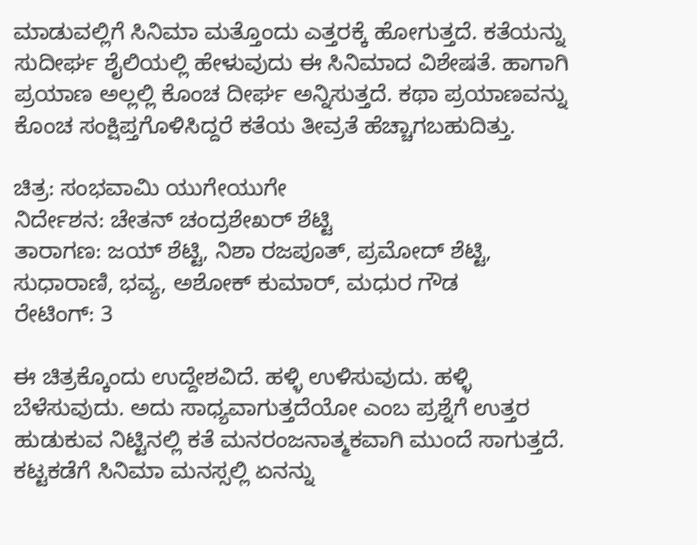ಮಾಡುವಲ್ಲಿಗೆ ಸಿನಿಮಾ ಮತ್ತೊಂದು ಎತ್ತರಕ್ಕೆ ಹೋಗುತ್ತದೆ. ಕತೆಯನ್ನು ಸುದೀರ್ಘ ಶೈಲಿಯಲ್ಲಿ ಹೇಳುವುದು ಈ ಸಿನಿಮಾದ ವಿಶೇಷತೆ. ಹಾಗಾಗಿ ಪ್ರಯಾಣ ಅಲ್ಲಲ್ಲಿ ಕೊಂಚ ದೀರ್ಘ ಅನ್ನಿಸುತ್ತದೆ. ಕಥಾ ಪ್ರಯಾಣವನ್ನು ಕೊಂಚ ಸಂಕ್ಷಿಪ್ತಗೊಳಿಸಿದ್ದರೆ ಕತೆಯ ತೀವ್ರತೆ ಹೆಚ್ಚಾಗಬಹುದಿತ್ತು.

ಚಿತ್ರ: ಸಂಭವಾಮಿ ಯುಗೇಯುಗೇ
ನಿರ್ದೇಶನ: ಚೇತನ್‍ ಚಂದ್ರಶೇಖರ್ ಶೆಟ್ಟಿ
ತಾರಾಗಣ: ಜಯ್‍ ಶೆಟ್ಟಿ, ನಿಶಾ ರಜಪೂತ್‍, ಪ್ರಮೋದ್ ಶೆಟ್ಟಿ, ಸುಧಾರಾಣಿ, ಭವ್ಯ, ಅಶೋಕ್ ಕುಮಾರ್, ಮಧುರ ಗೌಡ
ರೇಟಿಂಗ್: 3

ಈ ಚಿತ್ರಕ್ಕೊಂದು ಉದ್ದೇಶವಿದೆ. ಹಳ್ಳಿ ಉಳಿಸುವುದು. ಹಳ್ಳಿ ಬೆಳೆಸುವುದು. ಅದು ಸಾಧ್ಯವಾಗುತ್ತದೆಯೋ ಎಂಬ ಪ್ರಶ್ನೆಗೆ ಉತ್ತರ ಹುಡುಕುವ ನಿಟ್ಟಿನಲ್ಲಿ ಕತೆ ಮನರಂಜನಾತ್ಮಕವಾಗಿ ಮುಂದೆ ಸಾಗುತ್ತದೆ. ಕಟ್ಟಕಡೆಗೆ ಸಿನಿಮಾ ಮನಸ್ಸಲ್ಲಿ ಏನನ್ನು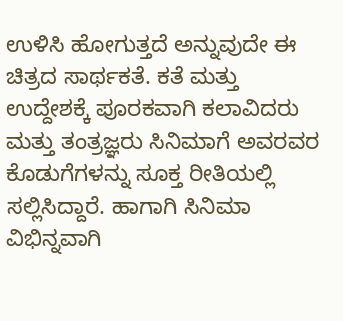ಉಳಿಸಿ ಹೋಗುತ್ತದೆ ಅನ್ನುವುದೇ ಈ ಚಿತ್ರದ ಸಾರ್ಥಕತೆ. ಕತೆ ಮತ್ತು ಉದ್ದೇಶಕ್ಕೆ ಪೂರಕವಾಗಿ ಕಲಾವಿದರು ಮತ್ತು ತಂತ್ರಜ್ಞರು ಸಿನಿಮಾಗೆ ಅವರವರ ಕೊಡುಗೆಗಳನ್ನು ಸೂಕ್ತ ರೀತಿಯಲ್ಲಿ ಸಲ್ಲಿಸಿದ್ದಾರೆ. ಹಾಗಾಗಿ ಸಿನಿಮಾ ವಿಭಿನ್ನವಾಗಿ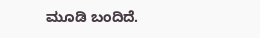ಮೂಡಿ ಬಂದಿದೆ.